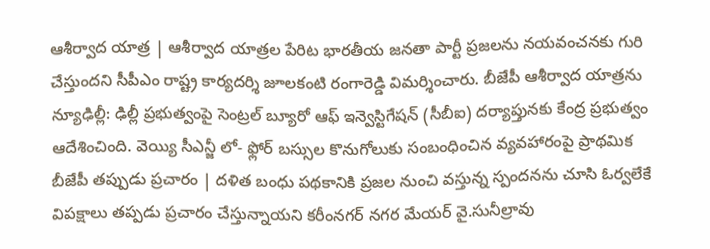ఆశీర్వాద యాత్ర | ఆశీర్వాద యాత్రల పేరిట భారతీయ జనతా పార్టీ ప్రజలను నయవంచనకు గురి చేస్తుందని సీపీఎం రాష్ట్ర కార్యదర్శి జూలకంటి రంగారెడ్డి విమర్శించారు. బీజేపీ ఆశీర్వాద యాత్రను
న్యూఢిల్లీ: ఢిల్లీ ప్రభుత్వంపై సెంట్రల్ బ్యూరో ఆఫ్ ఇన్వెస్టిగేషన్ (సీబీఐ) దర్యాప్తునకు కేంద్ర ప్రభుత్వం ఆదేశించింది. వెయ్యి సీఎన్జీ లో- ఫ్లోర్ బస్సుల కొనుగోలుకు సంబంధించిన వ్యవహారంపై ప్రాథమిక
బీజేపీ తప్పుడు ప్రచారం | దళిత బంధు పథకానికి ప్రజల నుంచి వస్తున్న స్పందనను చూసి ఓర్వలేకే విపక్షాలు తప్పడు ప్రచారం చేస్తున్నాయని కరీంనగర్ నగర మేయర్ వై.సునీల్రావు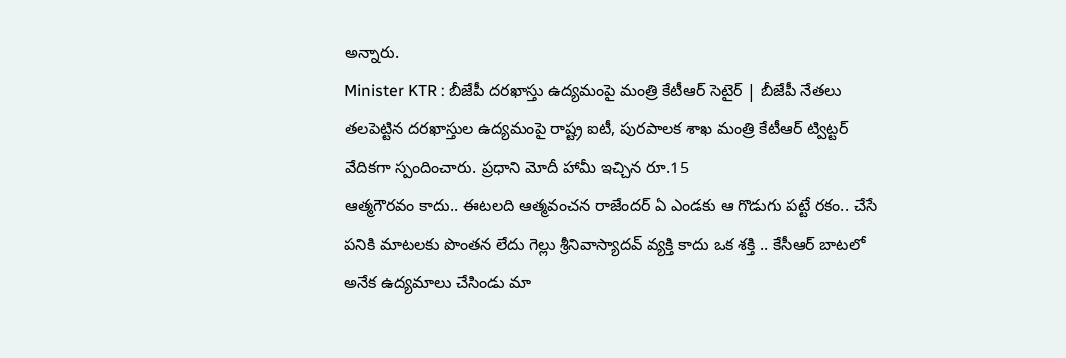అన్నారు.
Minister KTR : బీజేపీ దరఖాస్తు ఉద్యమంపై మంత్రి కేటీఆర్ సెటైర్ | బీజేపీ నేతలు తలపెట్టిన దరఖాస్తుల ఉద్యమంపై రాష్ట్ర ఐటీ, పురపాలక శాఖ మంత్రి కేటీఆర్ ట్విట్టర్ వేదికగా స్పందించారు. ప్రధాని మోదీ హామీ ఇచ్చిన రూ.15
ఆత్మగౌరవం కాదు.. ఈటలది ఆత్మవంచన రాజేందర్ ఏ ఎండకు ఆ గొడుగు పట్టే రకం.. చేసే పనికి మాటలకు పొంతన లేదు గెల్లు శ్రీనివాస్యాదవ్ వ్యక్తి కాదు ఒక శక్తి .. కేసీఆర్ బాటలో అనేక ఉద్యమాలు చేసిండు మా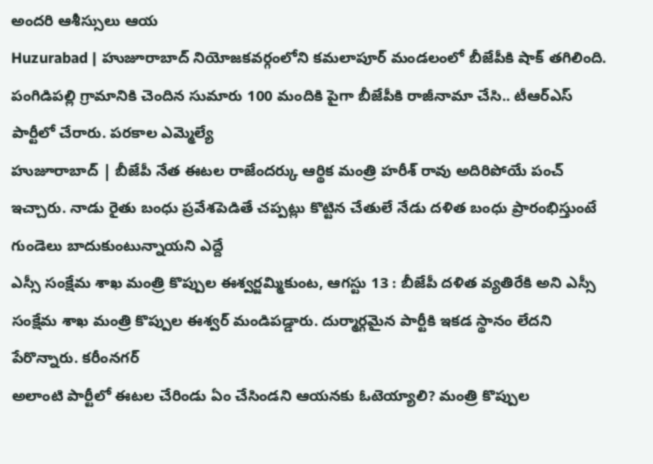అందరి ఆశీస్సులు ఆయ
Huzurabad | హుజూరాబాద్ నియోజకవర్గంలోని కమలాపూర్ మండలంలో బీజేపీకి షాక్ తగిలింది. పంగిడిపల్లి గ్రామానికి చెందిన సుమారు 100 మందికి పైగా బీజేపీకి రాజీనామా చేసి.. టీఆర్ఎస్ పార్టీలో చేరారు. పరకాల ఎమ్మెల్యే
హుజూరాబాద్ | బీజేపీ నేత ఈటల రాజేందర్కు ఆర్థిక మంత్రి హరీశ్ రావు అదిరిపోయే పంచ్ ఇచ్చారు. నాడు రైతు బంధు ప్రవేశపెడితే చప్పట్లు కొట్టిన చేతులే నేడు దళిత బంధు ప్రారంభిస్తుంటే గుండెలు బాదుకుంటున్నాయని ఎద్దే
ఎస్సీ సంక్షేమ శాఖ మంత్రి కొప్పుల ఈశ్వర్జమ్మికుంట, ఆగస్టు 13 : బీజేపీ దళిత వ్యతిరేకి అని ఎస్సీ సంక్షేమ శాఖ మంత్రి కొప్పుల ఈశ్వర్ మండిపడ్డారు. దుర్మార్గమైన పార్టీకి ఇకడ స్థానం లేదని పేరొన్నారు. కరీంనగర్
అలాంటి పార్టీలో ఈటల చేరిండు ఏం చేసిండని ఆయనకు ఓటెయ్యాలి? మంత్రి కొప్పుల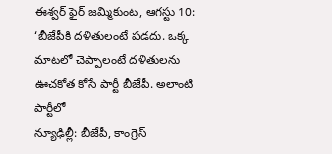ఈశ్వర్ ఫైర్ జమ్మికుంట, ఆగస్టు 10: ‘బీజేపీకి దళితులంటే పడదు. ఒక్క మాటలో చెప్పాలంటే దళితులను ఊచకోత కోసే పార్టీ బీజేపీ. అలాంటి పార్టీలో
న్యూఢిల్లీ: బీజేపీ, కాంగ్రెస్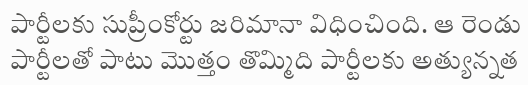పార్టీలకు సుప్రీంకోర్టు జరిమానా విధించింది. ఆ రెండు పార్టీలతో పాటు మొత్తం తొమ్మిది పార్టీలకు అత్యున్నత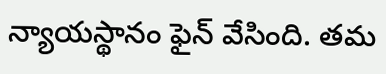న్యాయస్థానం ఫైన్ వేసింది. తమ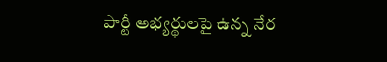పార్టీ అభ్యర్థులపై ఉన్న నేర